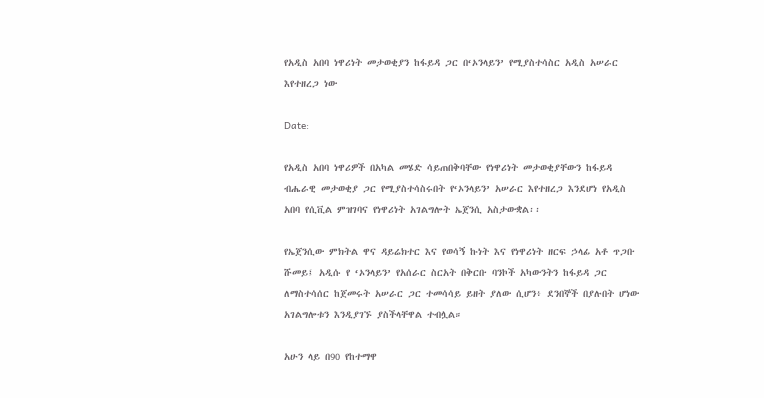የአዲስ አበባ ነዋሪነት መታወቂያን ከፋይዳ ጋር በ‘ኦንላይን’ የሚያስተሳስር አዲስ አሠራር እየተዘረጋ ነው

Date:

የአዲስ አበባ ነዋሪዎች በአካል መሄድ ሳይጠበቅባቸው የነዋሪነት መታወቂያቸውን ከፋይዳ ብሔራዊ መታወቂያ ጋር የሚያስተሳስሩበት የ‘ኦንላይን’ አሠራር እየተዘረጋ እንደሆነ የአዲስ አበባ የሲቪል ምዝገባና የነዋሪነት አገልግሎት ኤጀንሲ አስታውቋል፡፡

የኤጀንሲው ምክትል ዋና ዳይሬክተር እና የወሳኝ ኩነት እና የነዋሪነት ዘርፍ ኃላፊ አቶ ጥጋቡ ሹመይ፤ አዲሱ የ ‘ኦንላይን’ የአሰራር ስርአት በቅርቡ ባንኮች አካውንትን ከፋይዳ ጋር ለማስተሳሰር ከጀመሩት አሠራር ጋር ተመሳሳይ ይዘት ያለው ሲሆን፥ ደንበኞች በያሉበት ሆነው አገልግሎቱን እንዲያገኙ ያስችላቸዋል ተብሏል።

አሁን ላይ በ90 የከተማዋ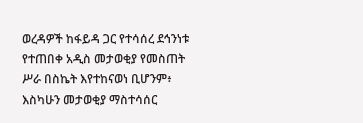ወረዳዎች ከፋይዳ ጋር የተሳሰረ ደኅንነቱ የተጠበቀ አዲስ መታወቂያ የመስጠት ሥራ በስኬት እየተከናወነ ቢሆንም፥ እስካሁን መታወቂያ ማስተሳሰር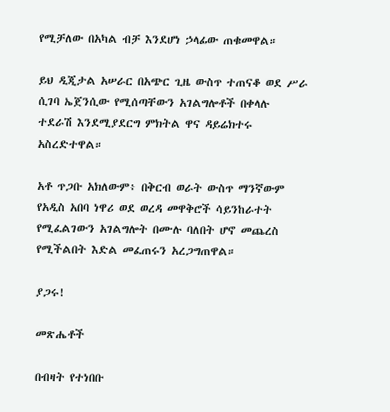የሚቻለው በአካል ብቻ እንደሆነ ኃላፊው ጠቁመዋል።

ይህ ዲጂታል አሠራር በአጭር ጊዜ ውስጥ ተጠናቆ ወደ ሥራ ሲገባ ኤጀንሲው የሚሰጣቸውን አገልግሎቶች በቀላሉ ተደራሽ እንደሚያደርግ ምክትል ዋና ዳይሬክተሩ አስረድተዋል።

አቶ ጥጋቡ አክለውም፥ በቅርብ ወራት ውስጥ ማንኛውም የአዲስ አበባ ነዋሪ ወደ ወረዳ መዋቅሮች ሳይንከራተት የሚፈልገውን አገልግሎት በሙሉ ባለበት ሆኖ መጨረስ የሚችልበት እድል መፈጠሩን አረጋግጠዋል።

ያጋሩ!

መጽሔቶች

በብዛት የተነበቡ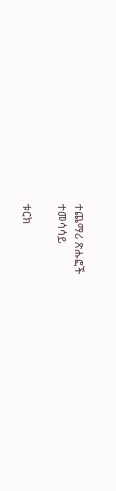ተጨማሪ ጽሑፎች
ተመሳሳይ

ቱርክ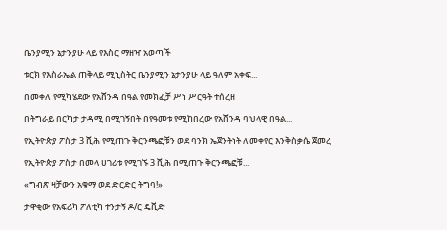ቤንያሚን ኔታንያሁ ላይ የእስር ማዘዣ አወጣች

ቱርክ የእስራኤል ጠቅላይ ሚኒስትር ቤንያሚን ኔታንያሁ ላይ ዓለም አቀፍ...

በመቀለ የሚካሄደው የአሸንዳ በዓል የመክፈቻ ሥነ ሥርዓት ተሰረዘ

በትግራይ በርካታ ታዳሚ በሚገኝበት በየዓመቱ የሚከበረው የአሸንዳ ባህላዊ በዓል...

የኢትዮጵያ ፖስታ 3 ሺሕ የሚጠጉ ቅርንጫፎቹን ወደ ባንክ ኤጀንትነት ለመቀየር እንቅስቃሴ ጀመረ

የኢትዮጵያ ፖስታ በመላ ሀገሪቱ የሚገኙ 3 ሺሕ በሚጠጉ ቅርንጫፎቹ...

«ግብጽ ዛቻውን አቁማ ወደ ድርድር ትግባ!»

ታዋቂው የአፍሪካ ፖለቲካ ተንታኝ ዶ/ር ዴቪድ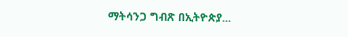ማትሳንጋ ግብጽ በኢትዮጵያ...